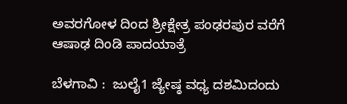ಅವರಗೋಳ ದಿಂದ ಶ್ರೀಕ್ಷೇತ್ರ ಪಂಢರಪುರ ವರೆಗೆ ಆಷಾಢ ದಿಂಡಿ ಪಾದಯಾತ್ರೆ

ಬೆಳಗಾವಿ :  ಜುಲೈ1 ಜ್ಯೇಷ್ಠ ವಧ್ಯ ದಶಮಿದಂದು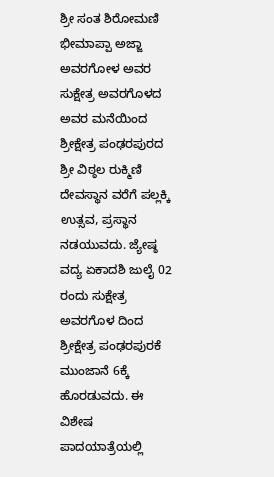ಶ್ರೀ ಸಂತ ಶಿರೋಮಣಿ ಭೀಮಾಪ್ಪಾ ಅಜ್ಜಾ ಅವರಗೋಳ ಅವರ ಸುಕ್ಷೇತ್ರ ಅವರಗೊಳದ ಅವರ ಮನೆಯಿಂದ ಶ್ರೀಕ್ಷೇತ್ರ ಪಂಢರಪುರದ ಶ್ರೀ ವಿಠ್ಠಲ ರುಕ್ಮಿಣಿ ದೇವಸ್ಥಾನ ವರೆಗೆ ಪಲ್ಲಕ್ಕಿ ಉತ್ಸವ, ಪ್ರಸ್ಥಾನ ನಡಯುವದು. ಜ್ಯೇಷ್ಠ ವದ್ಯ ಏಕಾದಶಿ ಜುಲೈ 02 ರಂದು ಸುಕ್ಷೇತ್ರ ಅವರಗೊಳ ದಿಂದ ಶ್ರೀಕ್ಷೇತ್ರ ಪಂಢರಪುರಕೆ ಮುಂಜಾನೆ 6ಕ್ಕೆ ಹೊರಡುವದು. ಈ ವಿಶೇಷ ಪಾದಯಾತ್ರೆಯಲ್ಲಿ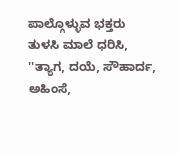ಪಾಲ್ಗೊಳ್ಳುವ ಭಕ್ತರು ತುಳಸಿ ಮಾಲೆ ಧರಿಸಿ, ''ತ್ಯಾಗ, ದಯೆ, ಸೌಹಾರ್ದ, ಅಹಿಂಸೆ,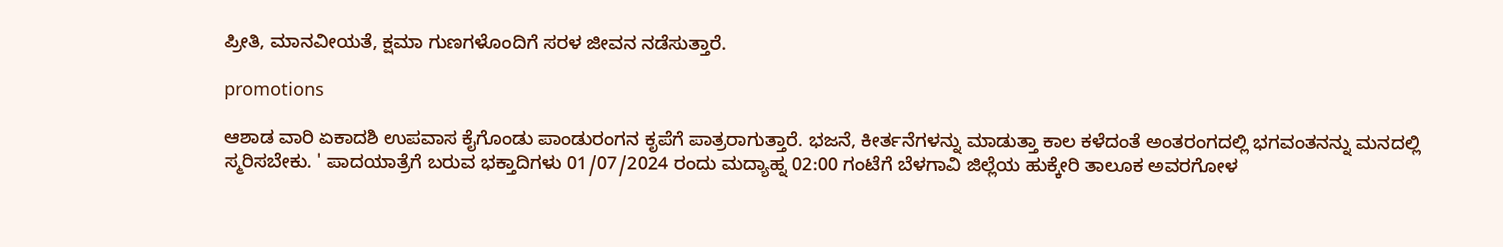ಪ್ರೀತಿ, ಮಾನವೀಯತೆ, ಕ್ಷಮಾ ಗುಣಗಳೊಂದಿಗೆ ಸರಳ ಜೀವನ ನಡೆಸುತ್ತಾರೆ.

promotions

ಆಶಾಡ ವಾರಿ ಏಕಾದಶಿ ಉಪವಾಸ ಕೈಗೊಂಡು ಪಾಂಡುರಂಗನ ಕೃಪೆಗೆ ಪಾತ್ರರಾಗುತ್ತಾರೆ. ಭಜನೆ, ಕೀರ್ತನೆಗಳನ್ನು ಮಾಡುತ್ತಾ ಕಾಲ ಕಳೆದಂತೆ ಅಂತರಂಗದಲ್ಲಿ ಭಗವಂತನನ್ನು ಮನದಲ್ಲಿ ಸ್ಮರಿಸಬೇಕು. ' ಪಾದಯಾತ್ರೆಗೆ ಬರುವ ಭಕ್ತಾದಿಗಳು 01/07/2024 ರಂದು ಮದ್ಯಾಹ್ನ 02:00 ಗಂಟೆಗೆ ಬೆಳಗಾವಿ ಜಿಲ್ಲೆಯ ಹುಕ್ಕೇರಿ ತಾಲೂಕ ಅವರಗೋಳ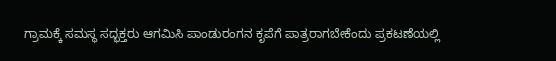ಗ್ರಾಮಕ್ಕೆ ಸಮಸ್ಥ ಸದ್ಭಕ್ತರು ಆಗಮಿಸಿ ಪಾಂಡುರಂಗನ ಕೃಪೆಗೆ ಪಾತ್ರರಾಗಬೇಕೆಂದು ಪ್ರಕಟಣೆಯಲ್ಲಿ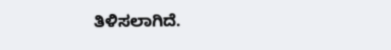ತಿಳಿಸಲಾಗಿದೆ.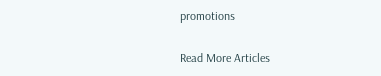promotions

Read More Articles